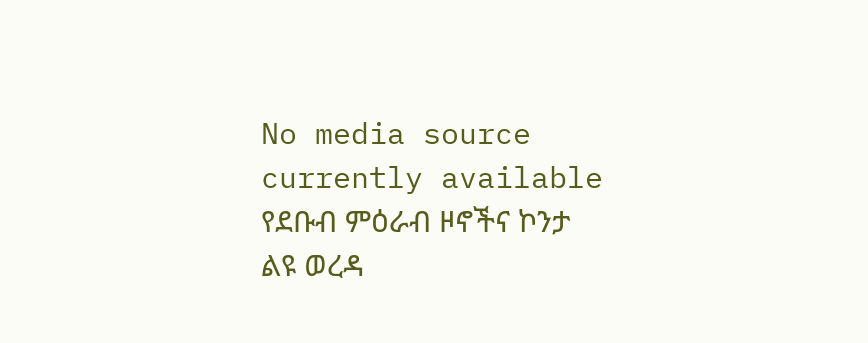No media source currently available
የደቡብ ምዕራብ ዞኖችና ኮንታ ልዩ ወረዳ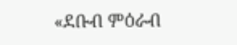«ደቡብ ምዕራብ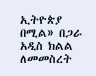ኢትዮጵያ በሚል» በጋራ አዲስ ክልል ለመመስረት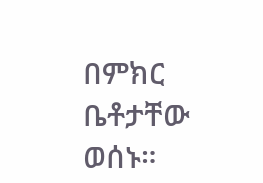በምክር ቤቶታቸው ወሰኑ።